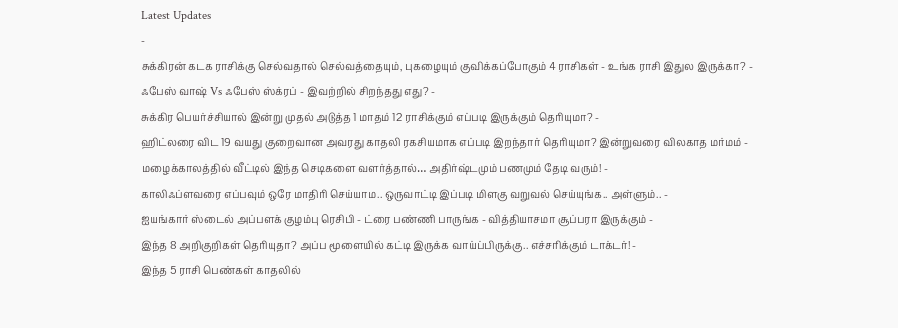Latest Updates
-
சுக்கிரன் கடக ராசிக்கு செல்வதால் செல்வத்தையும், புகழையும் குவிக்கப்போகும் 4 ராசிகள் - உங்க ராசி இதுல இருக்கா? -
ஃபேஸ் வாஷ் Vs ஃபேஸ் ஸ்க்ரப் - இவற்றில் சிறந்தது எது? -
சுக்கிர பெயர்ச்சியால் இன்று முதல் அடுத்த 1 மாதம் 12 ராசிக்கும் எப்படி இருக்கும் தெரியுமா? -
ஹிட்லரை விட 19 வயது குறைவான அவரது காதலி ரகசியமாக எப்படி இறந்தார் தெரியுமா? இன்றுவரை விலகாத மர்மம் -
மழைக்காலத்தில் வீட்டில் இந்த செடிகளை வளர்த்தால்… அதிர்ஷ்டமும் பணமும் தேடி வரும்! -
காலிஃப்ளவரை எப்பவும் ஒரே மாதிரி செய்யாம.. ஒருவாட்டி இப்படி மிளகு வறுவல் செய்யுங்க.. அள்ளும்.. -
ஐயங்கார் ஸ்டைல் அப்பளக் குழம்பு ரெசிபி - ட்ரை பண்ணி பாருங்க - வித்தியாசமா சூப்பரா இருக்கும் -
இந்த 8 அறிகுறிகள் தெரியுதா? அப்ப மூளையில் கட்டி இருக்க வாய்ப்பிருக்கு.. எச்சரிக்கும் டாக்டர்! -
இந்த 5 ராசி பெண்கள் காதலில்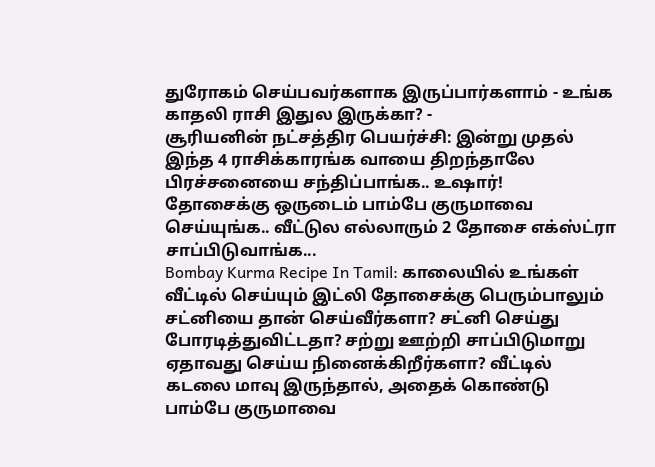துரோகம் செய்பவர்களாக இருப்பார்களாம் - உங்க காதலி ராசி இதுல இருக்கா? -
சூரியனின் நட்சத்திர பெயர்ச்சி: இன்று முதல் இந்த 4 ராசிக்காரங்க வாயை திறந்தாலே பிரச்சனையை சந்திப்பாங்க.. உஷார்!
தோசைக்கு ஒருடைம் பாம்பே குருமாவை செய்யுங்க.. வீட்டுல எல்லாரும் 2 தோசை எக்ஸ்ட்ரா சாப்பிடுவாங்க...
Bombay Kurma Recipe In Tamil: காலையில் உங்கள் வீட்டில் செய்யும் இட்லி தோசைக்கு பெரும்பாலும் சட்னியை தான் செய்வீர்களா? சட்னி செய்து போரடித்துவிட்டதா? சற்று ஊற்றி சாப்பிடுமாறு ஏதாவது செய்ய நினைக்கிறீர்களா? வீட்டில் கடலை மாவு இருந்தால், அதைக் கொண்டு பாம்பே குருமாவை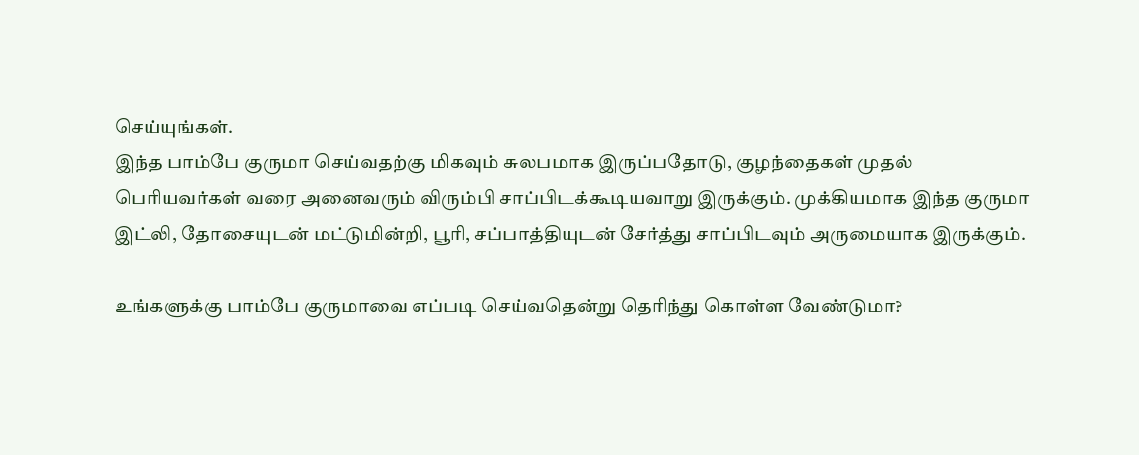செய்யுங்கள்.
இந்த பாம்பே குருமா செய்வதற்கு மிகவும் சுலபமாக இருப்பதோடு, குழந்தைகள் முதல் பெரியவர்கள் வரை அனைவரும் விரும்பி சாப்பிடக்கூடியவாறு இருக்கும். முக்கியமாக இந்த குருமா இட்லி, தோசையுடன் மட்டுமின்றி, பூரி, சப்பாத்தியுடன் சேர்த்து சாப்பிடவும் அருமையாக இருக்கும்.

உங்களுக்கு பாம்பே குருமாவை எப்படி செய்வதென்று தெரிந்து கொள்ள வேண்டுமா?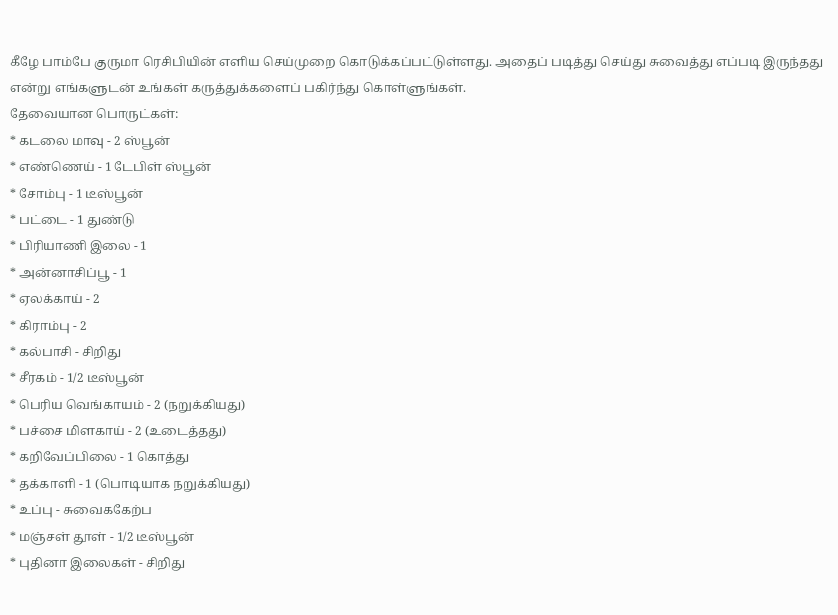கீழே பாம்பே குருமா ரெசிபியின் எளிய செய்முறை கொடுக்கப்பட்டுள்ளது. அதைப் படித்து செய்து சுவைத்து எப்படி இருந்தது என்று எங்களுடன் உங்கள் கருத்துக்களைப் பகிர்ந்து கொள்ளுங்கள்.
தேவையான பொருட்கள்:
* கடலை மாவு - 2 ஸ்பூன்
* எண்ணெய் - 1 டேபிள் ஸ்பூன்
* சோம்பு - 1 டீஸ்பூன்
* பட்டை - 1 துண்டு
* பிரியாணி இலை - 1
* அன்னாசிப்பூ - 1
* ஏலக்காய் - 2
* கிராம்பு - 2
* கல்பாசி - சிறிது
* சீரகம் - 1/2 டீஸ்பூன்
* பெரிய வெங்காயம் - 2 (நறுக்கியது)
* பச்சை மிளகாய் - 2 (உடைத்தது)
* கறிவேப்பிலை - 1 கொத்து
* தக்காளி - 1 (பொடியாக நறுக்கியது)
* உப்பு - சுவைககேற்ப
* மஞ்சள் தூள் - 1/2 டீஸ்பூன்
* புதினா இலைகள் - சிறிது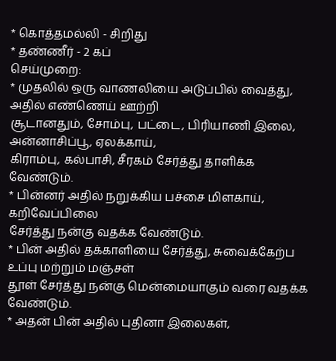* கொத்தமல்லி - சிறிது
* தண்ணீர் - 2 கப்
செய்முறை:
* முதலில் ஒரு வாணலியை அடுப்பில் வைத்து, அதில் எண்ணெய் ஊற்றி
சூடானதும், சோம்பு, பட்டை, பிரியாணி இலை, அன்னாசிப்பூ, ஏலக்காய்,
கிராம்பு, கல்பாசி, சீரகம் சேர்த்து தாளிக்க வேண்டும்.
* பின்னர் அதில் நறுக்கிய பச்சை மிளகாய், கறிவேப்பிலை
சேர்த்து நன்கு வதக்க வேண்டும்.
* பின் அதில் தக்காளியை சேர்த்து, சுவைக்கேற்ப உப்பு மற்றும் மஞ்சள்
தூள் சேர்த்து நன்கு மென்மையாகும் வரை வதக்க வேண்டும்.
* அதன் பின் அதில் புதினா இலைகள்,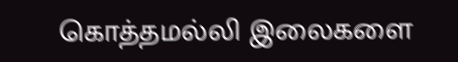கொத்தமல்லி இலைகளை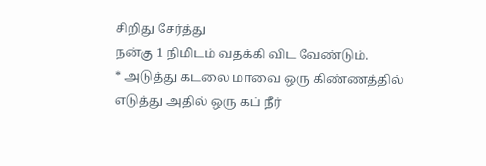சிறிது சேர்த்து
நன்கு 1 நிமிடம் வதக்கி விட வேண்டும்.
* அடுத்து கடலை மாவை ஒரு கிண்ணத்தில் எடுத்து அதில் ஒரு கப் நீர்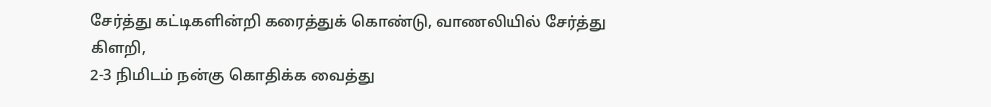சேர்த்து கட்டிகளின்றி கரைத்துக் கொண்டு, வாணலியில் சேர்த்து கிளறி,
2-3 நிமிடம் நன்கு கொதிக்க வைத்து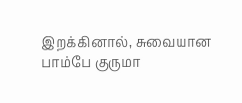இறக்கினால், சுவையான பாம்பே குருமா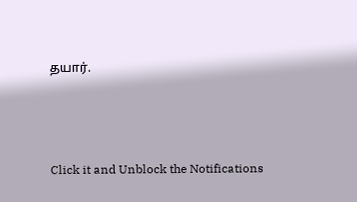தயார்.



Click it and Unblock the Notifications